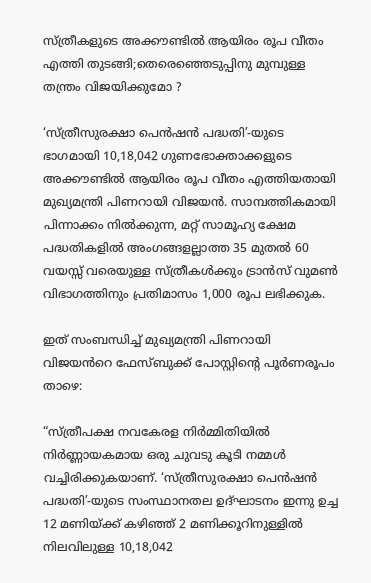സ്ത്രീകളുടെ അക്കൗണ്ടില്‍ ആയിരം രൂപ വീതം എത്തി തുടങ്ങി;തെരെഞ്ഞെടുപ്പിനു മുമ്പുള്ള തന്ത്രം വിജയിക്കുമോ ?

‘സ്ത്രീസുരക്ഷാ പെന്‍ഷന്‍ പദ്ധതി’-യുടെ ഭാഗമായി 10,18,042 ഗുണഭോക്താക്കളുടെ അക്കൗണ്ടില്‍ ആയിരം രൂപ വീതം എത്തിയതായി മുഖ്യമന്ത്രി പിണറായി വിജയന്‍. സാമ്പത്തികമായി പിന്നാക്കം നില്‍ക്കുന്ന, മറ്റ് സാമൂഹ്യ ക്ഷേമ പദ്ധതികളില്‍ അംഗങ്ങളല്ലാത്ത 35 മുതല്‍ 60 വയസ്സ് വരെയുള്ള സ്ത്രീകള്‍ക്കും ട്രാന്‍സ് വുമണ്‍ വിഭാഗത്തിനും പ്രതിമാസം 1,000 രൂപ ലഭിക്കുക.

ഇത് സംബന്ധിച്ച് മുഖ്യമന്ത്രി പിണറായി വിജയൻറെ ഫേസ്‌ബുക്ക് പോസ്റ്റിന്റെ പൂർണരൂപം താഴെ:

“സ്ത്രീപക്ഷ നവകേരള നിർമ്മിതിയിൽ നിർണ്ണായകമായ ഒരു ചുവടു കൂടി നമ്മൾ വച്ചിരിക്കുകയാണ്. ‘സ്ത്രീസുരക്ഷാ പെൻഷൻ പദ്ധതി’-യുടെ സംസ്ഥാനതല ഉദ്ഘാടനം ഇന്നു ഉച്ച 12 മണിയ്ക്ക് കഴിഞ്ഞ് 2 മണിക്കൂറിനുള്ളിൽ നിലവിലുള്ള 10,18,042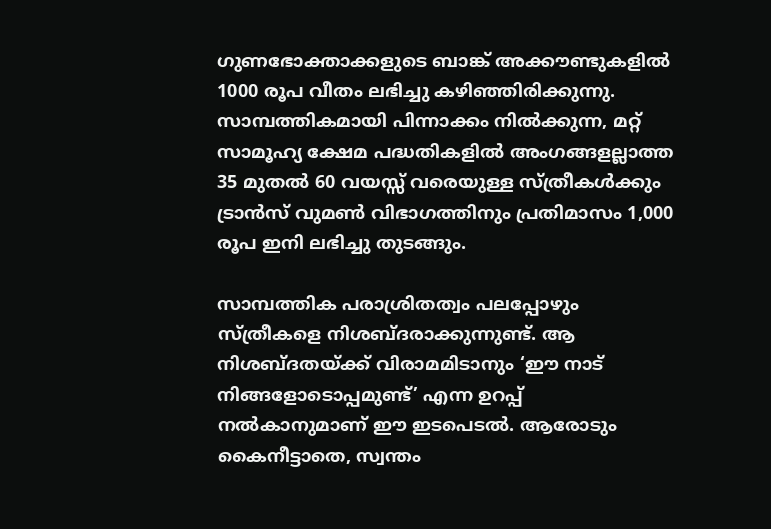ഗുണഭോക്താക്കളുടെ ബാങ്ക് അക്കൗണ്ടുകളിൽ 1000 രൂപ വീതം ലഭിച്ചു കഴിഞ്ഞിരിക്കുന്നു. സാമ്പത്തികമായി പിന്നാക്കം നിൽക്കുന്ന, മറ്റ് സാമൂഹ്യ ക്ഷേമ പദ്ധതികളിൽ അംഗങ്ങളല്ലാത്ത 35 മുതൽ 60 വയസ്സ് വരെയുള്ള സ്ത്രീകൾക്കും ട്രാൻസ് വുമൺ വിഭാഗത്തിനും പ്രതിമാസം 1,000 രൂപ ഇനി ലഭിച്ചു തുടങ്ങും.

സാമ്പത്തിക പരാശ്രിതത്വം പലപ്പോഴും സ്ത്രീകളെ നിശബ്ദരാക്കുന്നുണ്ട്. ആ നിശബ്ദതയ്ക്ക് വിരാമമിടാനും ‘ഈ നാട് നിങ്ങളോടൊപ്പമുണ്ട്’ എന്ന ഉറപ്പ് നൽകാനുമാണ് ഈ ഇടപെടൽ. ആരോടും കൈനീട്ടാതെ, സ്വന്തം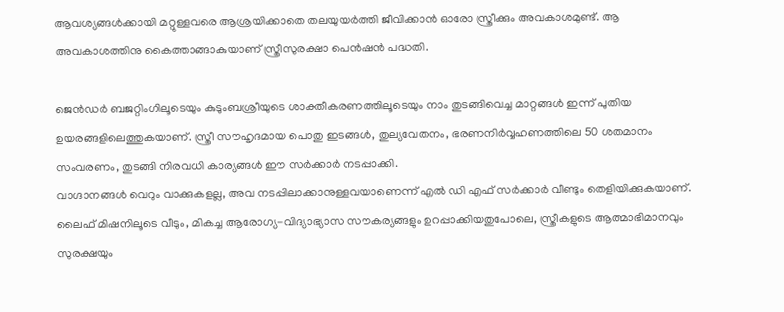ആവശ്യങ്ങൾക്കായി മറ്റുള്ളവരെ ആശ്രയിക്കാതെ തലയുയർത്തി ജീവിക്കാൻ ഓരോ സ്ത്രീക്കും അവകാശമുണ്ട്. ആ അവകാശത്തിനു കൈത്താങ്ങാകുയാണ് സ്ത്രീസുരക്ഷാ പെൻഷൻ പദ്ധതി.

ജെൻഡർ ബജറ്റിംഗിലൂടെയും കുടുംബശ്രീയുടെ ശാക്തീകരണത്തിലൂടെയും നാം തുടങ്ങിവെച്ച മാറ്റങ്ങൾ ഇന്ന് പുതിയ ഉയരങ്ങളിലെത്തുകയാണ്. സ്ത്രീ സൗഹൃദമായ പൊതു ഇടങ്ങൾ, തുല്യവേതനം, ഭരണനിർവ്വഹണത്തിലെ 50 ശതമാനം സംവരണം, തുടങ്ങി നിരവധി കാര്യങ്ങൾ ഈ സർക്കാർ നടപ്പാക്കി.
വാഗ്ദാനങ്ങൾ വെറും വാക്കുകളല്ല, അവ നടപ്പിലാക്കാനുള്ളവയാണെന്ന് എൽ ഡി എഫ് സർക്കാർ വീണ്ടും തെളിയിക്കുകയാണ്. ലൈഫ് മിഷനിലൂടെ വീടും, മികച്ച ആരോഗ്യ-വിദ്യാഭ്യാസ സൗകര്യങ്ങളും ഉറപ്പാക്കിയതുപോലെ, സ്ത്രീകളുടെ ആത്മാഭിമാനവും സുരക്ഷയും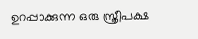ഉറപ്പാക്കുന്ന ഒരു സ്ത്രീപക്ഷ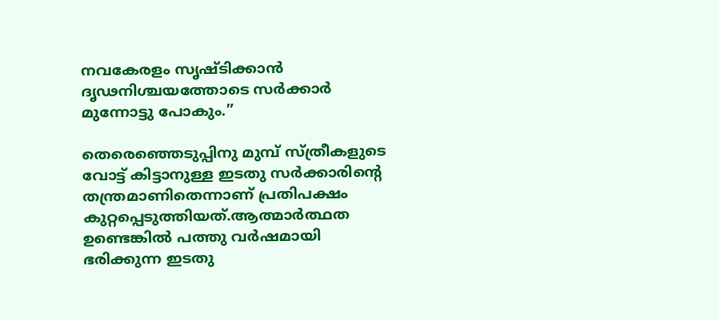നവകേരളം സൃഷ്ടിക്കാൻ ദൃഢനിശ്ചയത്തോടെ സർക്കാർ മുന്നോട്ടു പോകും.”

തെരെഞ്ഞെടുപ്പിനു മുമ്പ് സ്ത്രീകളുടെ വോട്ട് കിട്ടാനുള്ള ഇടതു സർക്കാരിന്റെ തന്ത്രമാണിതെന്നാണ് പ്രതിപക്ഷം കുറ്റപ്പെടുത്തിയത്.ആത്മാർത്ഥത ഉണ്ടെങ്കിൽ പത്തു വർഷമായി ഭരിക്കുന്ന ഇടതു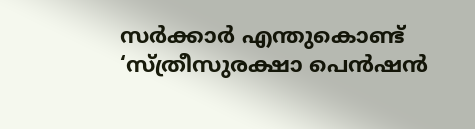സർക്കാർ എന്തുകൊണ്ട് ‘സ്ത്രീസുരക്ഷാ പെന്‍ഷന്‍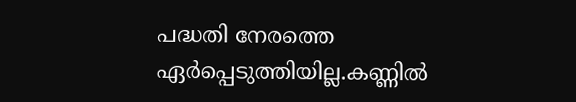പദ്ധതി നേരത്തെ ഏർപ്പെടുത്തിയില്ല.കണ്ണിൽ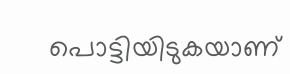പൊട്ടിയിടുകയാണ്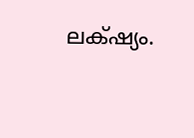ലക്‌ഷ്യം.